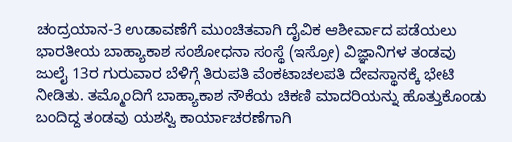ಚಂದ್ರಯಾನ-3 ಉಡಾವಣೆಗೆ ಮುಂಚಿತವಾಗಿ ದೈವಿಕ ಆಶೀರ್ವಾದ ಪಡೆಯಲು ಭಾರತೀಯ ಬಾಹ್ಯಾಕಾಶ ಸಂಶೋಧನಾ ಸಂಸ್ಥೆ (ಇಸ್ರೋ) ವಿಜ್ಞಾನಿಗಳ ತಂಡವು ಜುಲೈ 13ರ ಗುರುವಾರ ಬೆಳಿಗ್ಗೆ ತಿರುಪತಿ ವೆಂಕಟಾಚಲಪತಿ ದೇವಸ್ಥಾನಕ್ಕೆ ಭೇಟಿ ನೀಡಿತು. ತಮ್ಮೊಂದಿಗೆ ಬಾಹ್ಯಾಕಾಶ ನೌಕೆಯ ಚಿಕಣಿ ಮಾದರಿಯನ್ನು ಹೊತ್ತುಕೊಂಡು ಬಂದಿದ್ದ ತಂಡವು ಯಶಸ್ವಿ ಕಾರ್ಯಾಚರಣೆಗಾಗಿ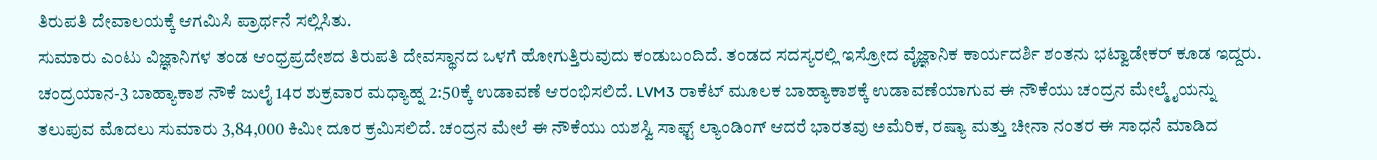ತಿರುಪತಿ ದೇವಾಲಯಕ್ಕೆ ಆಗಮಿಸಿ ಪ್ರಾರ್ಥನೆ ಸಲ್ಲಿಸಿತು.
ಸುಮಾರು ಎಂಟು ವಿಜ್ಞಾನಿಗಳ ತಂಡ ಆಂಧ್ರಪ್ರದೇಶದ ತಿರುಪತಿ ದೇವಸ್ಥಾನದ ಒಳಗೆ ಹೋಗುತ್ತಿರುವುದು ಕಂಡುಬಂದಿದೆ. ತಂಡದ ಸದಸ್ಯರಲ್ಲಿ ಇಸ್ರೋದ ವೈಜ್ಞಾನಿಕ ಕಾರ್ಯದರ್ಶಿ ಶಂತನು ಭಟ್ವಾಡೇಕರ್ ಕೂಡ ಇದ್ದರು.
ಚಂದ್ರಯಾನ-3 ಬಾಹ್ಯಾಕಾಶ ನೌಕೆ ಜುಲೈ 14ರ ಶುಕ್ರವಾರ ಮಧ್ಯಾಹ್ನ 2:50ಕ್ಕೆ ಉಡಾವಣೆ ಆರಂಭಿಸಲಿದೆ. LVM3 ರಾಕೆಟ್ ಮೂಲಕ ಬಾಹ್ಯಾಕಾಶಕ್ಕೆ ಉಡಾವಣೆಯಾಗುವ ಈ ನೌಕೆಯು ಚಂದ್ರನ ಮೇಲ್ಮೈಯನ್ನು ತಲುಪುವ ಮೊದಲು ಸುಮಾರು 3,84,000 ಕಿಮೀ ದೂರ ಕ್ರಮಿಸಲಿದೆ. ಚಂದ್ರನ ಮೇಲೆ ಈ ನೌಕೆಯು ಯಶಸ್ವಿ ಸಾಫ್ಟ್ ಲ್ಯಾಂಡಿಂಗ್ ಆದರೆ ಭಾರತವು ಅಮೆರಿಕ, ರಷ್ಯಾ ಮತ್ತು ಚೀನಾ ನಂತರ ಈ ಸಾಧನೆ ಮಾಡಿದ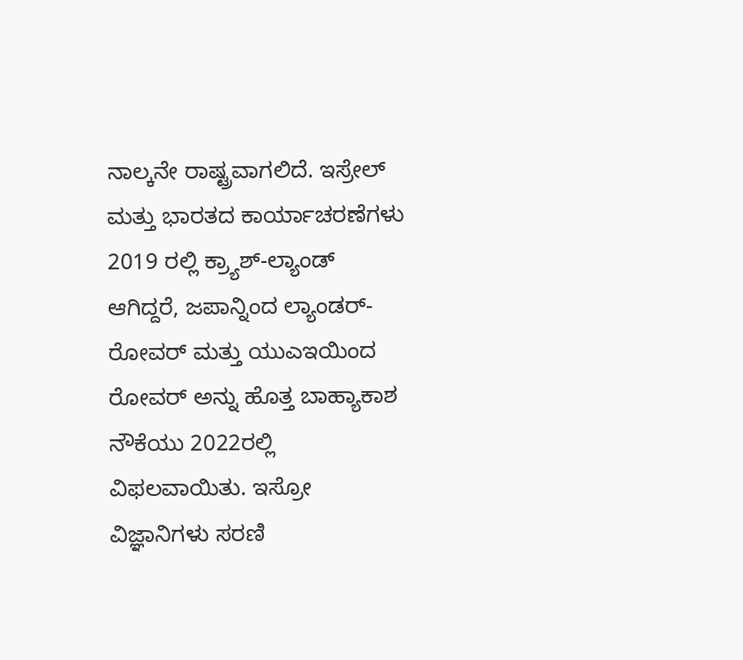ನಾಲ್ಕನೇ ರಾಷ್ಟ್ರವಾಗಲಿದೆ. ಇಸ್ರೇಲ್ ಮತ್ತು ಭಾರತದ ಕಾರ್ಯಾಚರಣೆಗಳು 2019 ರಲ್ಲಿ ಕ್ರ್ಯಾಶ್-ಲ್ಯಾಂಡ್ ಆಗಿದ್ದರೆ, ಜಪಾನ್ನಿಂದ ಲ್ಯಾಂಡರ್-ರೋವರ್ ಮತ್ತು ಯುಎಇಯಿಂದ ರೋವರ್ ಅನ್ನು ಹೊತ್ತ ಬಾಹ್ಯಾಕಾಶ ನೌಕೆಯು 2022ರಲ್ಲಿ ವಿಫಲವಾಯಿತು. ಇಸ್ರೋ ವಿಜ್ಞಾನಿಗಳು ಸರಣಿ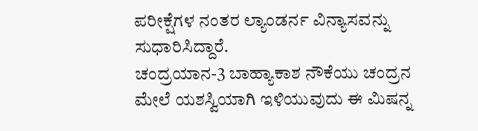ಪರೀಕ್ಷೆಗಳ ನಂತರ ಲ್ಯಾಂಡರ್ನ ವಿನ್ಯಾಸವನ್ನು ಸುಧಾರಿಸಿದ್ದಾರೆ.
ಚಂದ್ರಯಾನ-3 ಬಾಹ್ಯಾಕಾಶ ನೌಕೆಯು ಚಂದ್ರನ ಮೇಲೆ ಯಶಸ್ವಿಯಾಗಿ ಇಳಿಯುವುದು ಈ ಮಿಷನ್ನ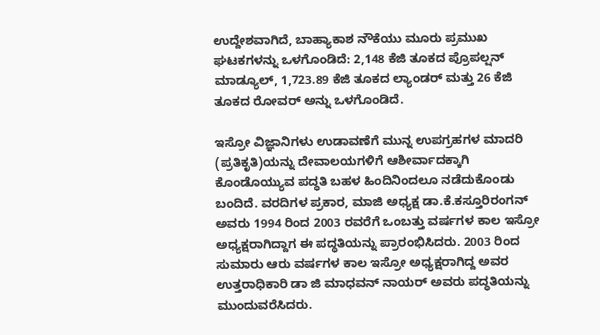ಉದ್ದೇಶವಾಗಿದೆ, ಬಾಹ್ಯಾಕಾಶ ನೌಕೆಯು ಮೂರು ಪ್ರಮುಖ ಘಟಕಗಳನ್ನು ಒಳಗೊಂಡಿದೆ: 2,148 ಕೆಜಿ ತೂಕದ ಪ್ರೊಪಲ್ಷನ್ ಮಾಡ್ಯೂಲ್, 1,723.89 ಕೆಜಿ ತೂಕದ ಲ್ಯಾಂಡರ್ ಮತ್ತು 26 ಕೆಜಿ ತೂಕದ ರೋವರ್ ಅನ್ನು ಒಳಗೊಂಡಿದೆ.

ಇಸ್ರೋ ವಿಜ್ಞಾನಿಗಳು ಉಡಾವಣೆಗೆ ಮುನ್ನ ಉಪಗ್ರಹಗಳ ಮಾದರಿ (ಪ್ರತಿಕೃತಿ)ಯನ್ನು ದೇವಾಲಯಗಳಿಗೆ ಆಶೀರ್ವಾದಕ್ಕಾಗಿ ಕೊಂಡೊಯ್ಯುವ ಪದ್ಧತಿ ಬಹಳ ಹಿಂದಿನಿಂದಲೂ ನಡೆದುಕೊಂಡು ಬಂದಿದೆ. ವರದಿಗಳ ಪ್ರಕಾರ, ಮಾಜಿ ಅಧ್ಯಕ್ಷ ಡಾ.ಕೆ.ಕಸ್ತೂರಿರಂಗನ್ ಅವರು 1994 ರಿಂದ 2003 ರವರೆಗೆ ಒಂಬತ್ತು ವರ್ಷಗಳ ಕಾಲ ಇಸ್ರೋ ಅಧ್ಯಕ್ಷರಾಗಿದ್ದಾಗ ಈ ಪದ್ಧತಿಯನ್ನು ಪ್ರಾರಂಭಿಸಿದರು. 2003 ರಿಂದ ಸುಮಾರು ಆರು ವರ್ಷಗಳ ಕಾಲ ಇಸ್ರೋ ಅಧ್ಯಕ್ಷರಾಗಿದ್ದ ಅವರ ಉತ್ತರಾಧಿಕಾರಿ ಡಾ ಜಿ ಮಾಧವನ್ ನಾಯರ್ ಅವರು ಪದ್ಧತಿಯನ್ನು ಮುಂದುವರೆಸಿದರು.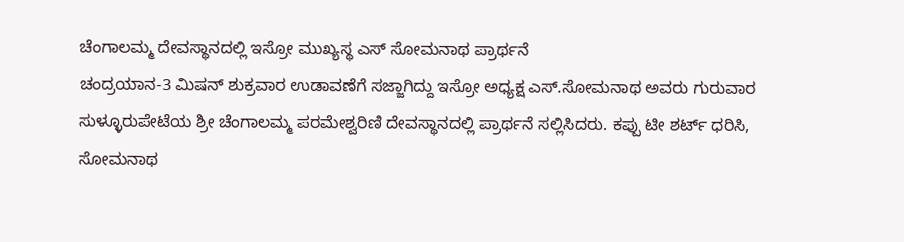ಚೆಂಗಾಲಮ್ಮ ದೇವಸ್ಥಾನದಲ್ಲಿ ಇಸ್ರೋ ಮುಖ್ಯಸ್ಥ ಎಸ್ ಸೋಮನಾಥ ಪ್ರಾರ್ಥನೆ
ಚಂದ್ರಯಾನ-3 ಮಿಷನ್ ಶುಕ್ರವಾರ ಉಡಾವಣೆಗೆ ಸಜ್ಜಾಗಿದ್ದು ಇಸ್ರೋ ಅಧ್ಯಕ್ಷ ಎಸ್.ಸೋಮನಾಥ ಅವರು ಗುರುವಾರ ಸುಳ್ಳೂರುಪೇಟೆಯ ಶ್ರೀ ಚೆಂಗಾಲಮ್ಮ ಪರಮೇಶ್ವರಿಣಿ ದೇವಸ್ಥಾನದಲ್ಲಿ ಪ್ರಾರ್ಥನೆ ಸಲ್ಲಿಸಿದರು. ಕಪ್ಪು ಟೀ ಶರ್ಟ್ ಧರಿಸಿ, ಸೋಮನಾಥ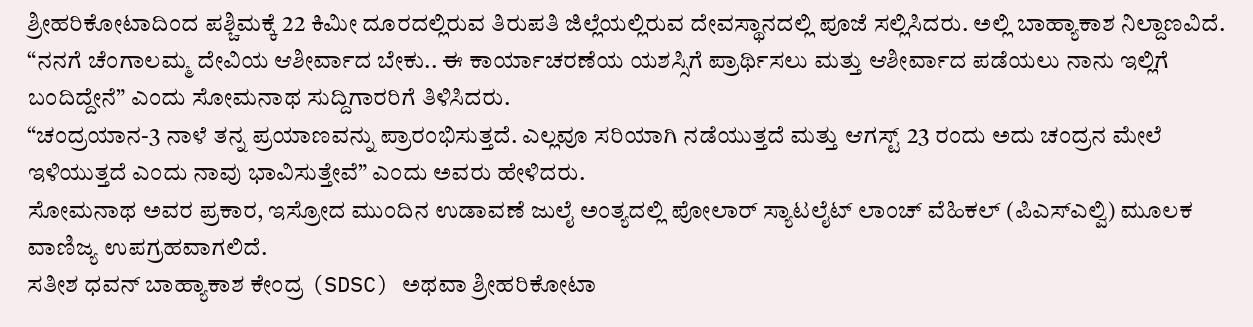ಶ್ರೀಹರಿಕೋಟಾದಿಂದ ಪಶ್ಚಿಮಕ್ಕೆ 22 ಕಿಮೀ ದೂರದಲ್ಲಿರುವ ತಿರುಪತಿ ಜಿಲ್ಲೆಯಲ್ಲಿರುವ ದೇವಸ್ಥಾನದಲ್ಲಿ ಪೂಜೆ ಸಲ್ಲಿಸಿದರು. ಅಲ್ಲಿ ಬಾಹ್ಯಾಕಾಶ ನಿಲ್ದಾಣವಿದೆ.
“ನನಗೆ ಚೆಂಗಾಲಮ್ಮ ದೇವಿಯ ಆಶೀರ್ವಾದ ಬೇಕು.. ಈ ಕಾರ್ಯಾಚರಣೆಯ ಯಶಸ್ಸಿಗೆ ಪ್ರಾರ್ಥಿಸಲು ಮತ್ತು ಆಶೀರ್ವಾದ ಪಡೆಯಲು ನಾನು ಇಲ್ಲಿಗೆ ಬಂದಿದ್ದೇನೆ” ಎಂದು ಸೋಮನಾಥ ಸುದ್ದಿಗಾರರಿಗೆ ತಿಳಿಸಿದರು.
“ಚಂದ್ರಯಾನ-3 ನಾಳೆ ತನ್ನ ಪ್ರಯಾಣವನ್ನು ಪ್ರಾರಂಭಿಸುತ್ತದೆ. ಎಲ್ಲವೂ ಸರಿಯಾಗಿ ನಡೆಯುತ್ತದೆ ಮತ್ತು ಆಗಸ್ಟ್ 23 ರಂದು ಅದು ಚಂದ್ರನ ಮೇಲೆ ಇಳಿಯುತ್ತದೆ ಎಂದು ನಾವು ಭಾವಿಸುತ್ತೇವೆ” ಎಂದು ಅವರು ಹೇಳಿದರು.
ಸೋಮನಾಥ ಅವರ ಪ್ರಕಾರ, ಇಸ್ರೋದ ಮುಂದಿನ ಉಡಾವಣೆ ಜುಲೈ ಅಂತ್ಯದಲ್ಲಿ ಪೋಲಾರ್ ಸ್ಯಾಟಲೈಟ್ ಲಾಂಚ್ ವೆಹಿಕಲ್ (ಪಿಎಸ್ಎಲ್ವಿ) ಮೂಲಕ ವಾಣಿಜ್ಯ ಉಪಗ್ರಹವಾಗಲಿದೆ.
ಸತೀಶ ಧವನ್ ಬಾಹ್ಯಾಕಾಶ ಕೇಂದ್ರ (SDSC) ಅಥವಾ ಶ್ರೀಹರಿಕೋಟಾ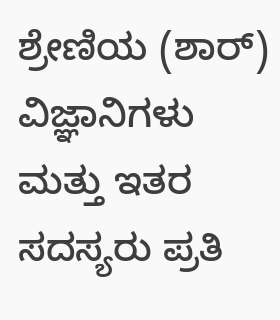ಶ್ರೇಣಿಯ (ಶಾರ್) ವಿಜ್ಞಾನಿಗಳು ಮತ್ತು ಇತರ ಸದಸ್ಯರು ಪ್ರತಿ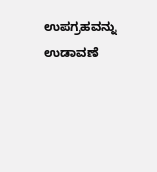ಉಪಗ್ರಹವನ್ನು ಉಡಾವಣೆ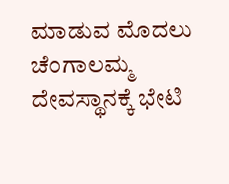ಮಾಡುವ ಮೊದಲು ಚೆಂಗಾಲಮ್ಮ ದೇವಸ್ಥಾನಕ್ಕೆ ಭೇಟಿ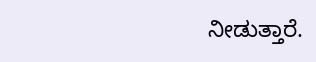ನೀಡುತ್ತಾರೆ.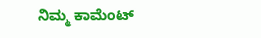ನಿಮ್ಮ ಕಾಮೆಂಟ್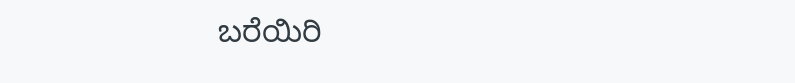ಬರೆಯಿರಿ